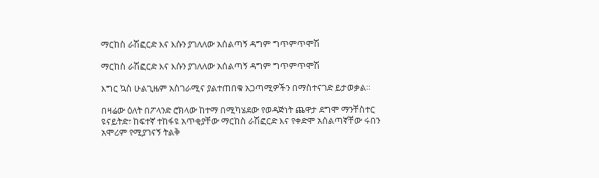ማርከስ ራሽፎርድ እና እሱን ያገለለው አሰልጣኝ ዳግም ግጥምጥሞሽ

ማርከስ ራሽፎርድ እና እሱን ያገለለው አሰልጣኝ ዳግም ግጥምጥሞሽ

እግር ኳስ ሁልጊዜም አስገራሚና ያልተጠበቁ አጋጣሚዎችን በማስተናገድ ይታወቃል።

በዛሬው ዕለት በፖላንድ ሮክላው ከተማ በሚካሄደው የወዳጅነት ጨዋታ ደግሞ ማንቸስተር ዩናይትድ፣ ከፍተኛ ተከፋዩ አጥቂያቸው ማርከስ ራሽፎርድ እና የቀድሞ አሰልጣኛቸው ሩበን አሞሪም የሚያገናኝ ትልቅ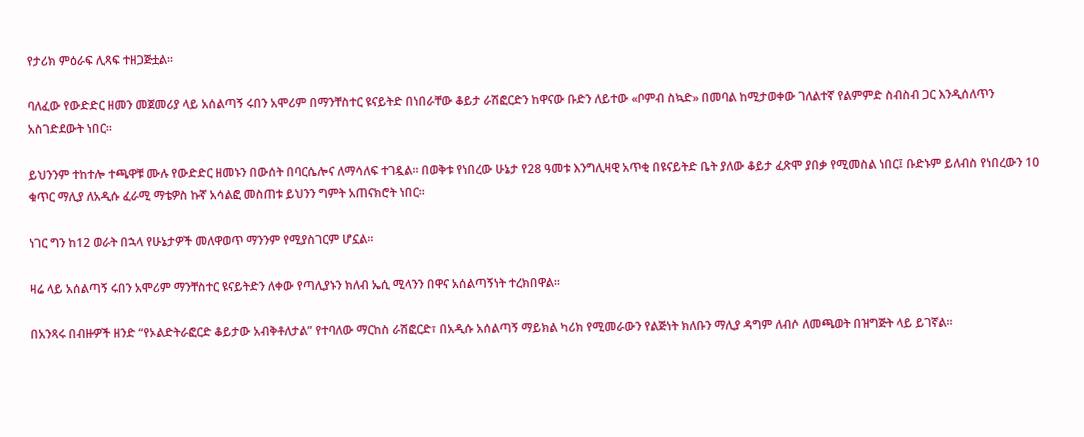የታሪክ ምዕራፍ ሊጻፍ ተዘጋጅቷል።

ባለፈው የውድድር ዘመን መጀመሪያ ላይ አሰልጣኝ ሩበን አሞሪም በማንቸስተር ዩናይትድ በነበራቸው ቆይታ ራሽፎርድን ከዋናው ቡድን ለይተው «ቦምብ ስኳድ» በመባል ከሚታወቀው ገለልተኛ የልምምድ ስብስብ ጋር እንዲሰለጥን አስገድደውት ነበር።

ይህንንም ተከተሎ ተጫዋቹ ሙሉ የውድድር ዘመኑን በውሰት በባርሴሎና ለማሳለፍ ተገዷል። በወቅቱ የነበረው ሁኔታ የ28 ዓመቱ እንግሊዛዊ አጥቂ በዩናይትድ ቤት ያለው ቆይታ ፈጽሞ ያበቃ የሚመስል ነበር፤ ቡድኑም ይለብስ የነበረውን 10 ቁጥር ማሊያ ለአዲሱ ፈራሚ ማቴዎስ ኩኛ አሳልፎ መስጠቱ ይህንን ግምት አጠናክሮት ነበር።

ነገር ግን ከ12 ወራት በኋላ የሁኔታዎች መለዋወጥ ማንንም የሚያስገርም ሆኗል።

ዛሬ ላይ አሰልጣኝ ሩበን አሞሪም ማንቸስተር ዩናይትድን ለቀው የጣሊያኑን ክለብ ኤሲ ሚላንን በዋና አሰልጣኝነት ተረክበዋል።

በአንጻሩ በብዙዎች ዘንድ “የኦልድትራፎርድ ቆይታው አብቅቶለታል” የተባለው ማርከስ ራሽፎርድ፣ በአዲሱ አሰልጣኝ ማይክል ካሪክ የሚመራውን የልጅነት ክለቡን ማሊያ ዳግም ለብሶ ለመጫወት በዝግጅት ላይ ይገኛል።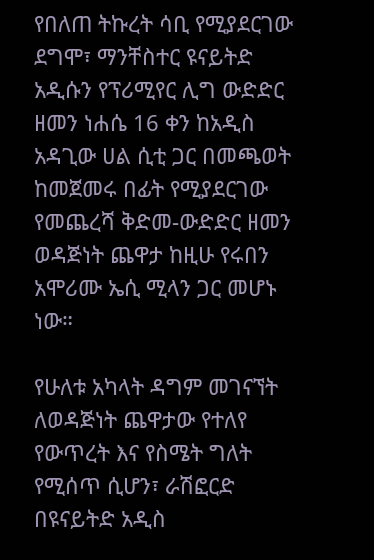የበለጠ ትኩረት ሳቢ የሚያደርገው ደግሞ፣ ማንቸስተር ዩናይትድ አዲሱን የፕሪሚየር ሊግ ውድድር ዘመን ነሐሴ 16 ቀን ከአዲስ አዳጊው ሀል ሲቲ ጋር በመጫወት ከመጀመሩ በፊት የሚያደርገው የመጨረሻ ቅድመ-ውድድር ዘመን ወዳጅነት ጨዋታ ከዚሁ የሩበን አሞሪሙ ኤሲ ሚላን ጋር መሆኑ ነው።

የሁለቱ አካላት ዳግም መገናኘት ለወዳጅነት ጨዋታው የተለየ የውጥረት እና የስሜት ግለት የሚሰጥ ሲሆን፣ ራሽፎርድ በዩናይትድ አዲስ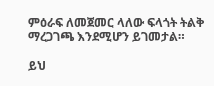ምዕራፍ ለመጀመር ላለው ፍላጎት ትልቅ ማረጋገጫ እንደሚሆን ይገመታል።

ይህ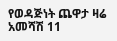የወዳጅነት ጨዋታ ዛሬ አመሻሽ 11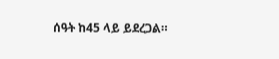ሰዓት ከ45 ላይ ይደረጋል።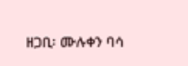ዘጋቢ፡ ሙሉቀን ባሳ